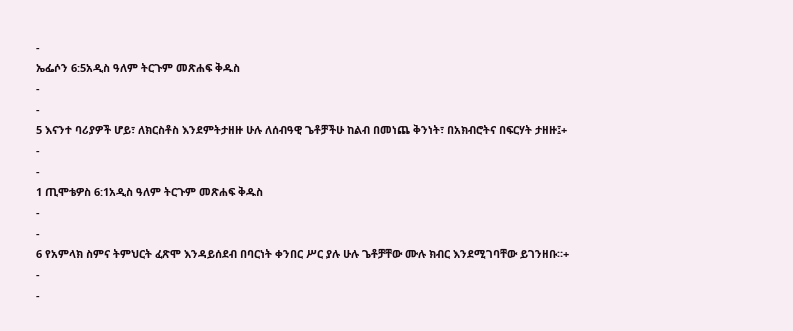-
ኤፌሶን 6:5አዲስ ዓለም ትርጉም መጽሐፍ ቅዱስ
-
-
5 እናንተ ባሪያዎች ሆይ፣ ለክርስቶስ እንደምትታዘዙ ሁሉ ለሰብዓዊ ጌቶቻችሁ ከልብ በመነጨ ቅንነት፣ በአክብሮትና በፍርሃት ታዘዙ፤+
-
-
1 ጢሞቴዎስ 6:1አዲስ ዓለም ትርጉም መጽሐፍ ቅዱስ
-
-
6 የአምላክ ስምና ትምህርት ፈጽሞ እንዳይሰደብ በባርነት ቀንበር ሥር ያሉ ሁሉ ጌቶቻቸው ሙሉ ክብር እንደሚገባቸው ይገንዘቡ።+
-
-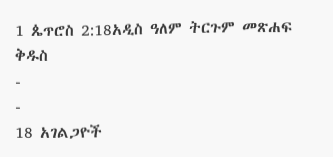1 ጴጥሮስ 2:18አዲስ ዓለም ትርጉም መጽሐፍ ቅዱስ
-
-
18 አገልጋዮች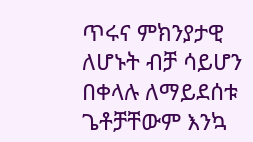ጥሩና ምክንያታዊ ለሆኑት ብቻ ሳይሆን በቀላሉ ለማይደሰቱ ጌቶቻቸውም እንኳ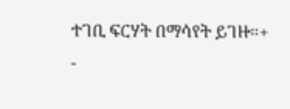ተገቢ ፍርሃት በማሳየት ይገዙ።+
-